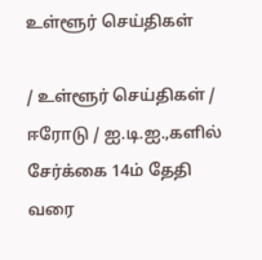உள்ளூர் செய்திகள்

/ உள்ளூர் செய்திகள் / ஈரோடு / ஐ.டி.ஐ.,களில் சேர்க்கை 14ம் தேதி வரை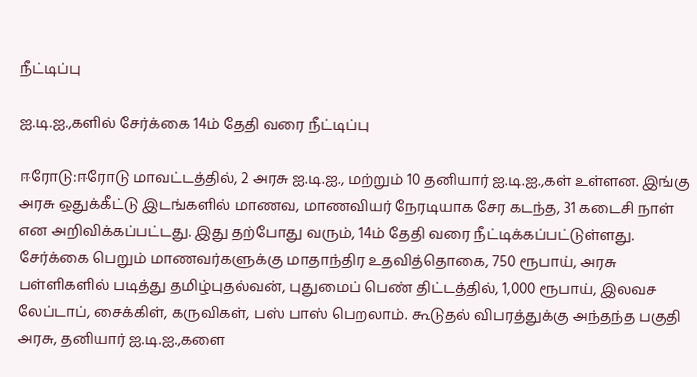நீட்டிப்பு

ஐ.டி.ஐ.,களில் சேர்க்கை 14ம் தேதி வரை நீட்டிப்பு

ஈரோடு:ஈரோடு மாவட்டத்தில், 2 அரசு ஐ.டி.ஐ., மற்றும் 10 தனியார் ஐ.டி.ஐ.,கள் உள்ளன. இங்கு அரசு ஒதுக்கீட்டு இடங்களில் மாணவ, மாணவியர் நேரடியாக சேர கடந்த, 31 கடைசி நாள் என அறிவிக்கப்பட்டது. இது தற்போது வரும், 14ம் தேதி வரை நீட்டிக்கப்பட்டுள்ளது. சேர்க்கை பெறும் மாணவர்களுக்கு மாதாந்திர உதவித்தொகை, 750 ரூபாய், அரசு பள்ளிகளில் படித்து தமிழ்புதல்வன், புதுமைப் பெண் திட்டத்தில், 1,000 ரூபாய், இலவச லேப்டாப், சைக்கிள், கருவிகள், பஸ் பாஸ் பெறலாம். கூடுதல் விபரத்துக்கு அந்தந்த பகுதி அரசு, தனியார் ஐ.டி.ஐ.,களை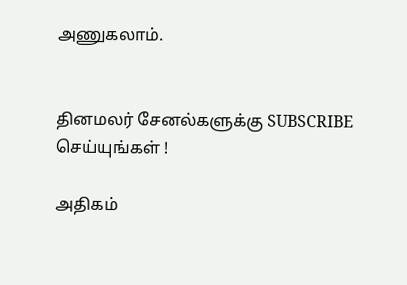அணுகலாம்.


தினமலர் சேனல்களுக்கு SUBSCRIBE செய்யுங்கள் !

அதிகம்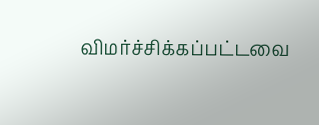விமர்ச்சிக்கப்பட்டவை